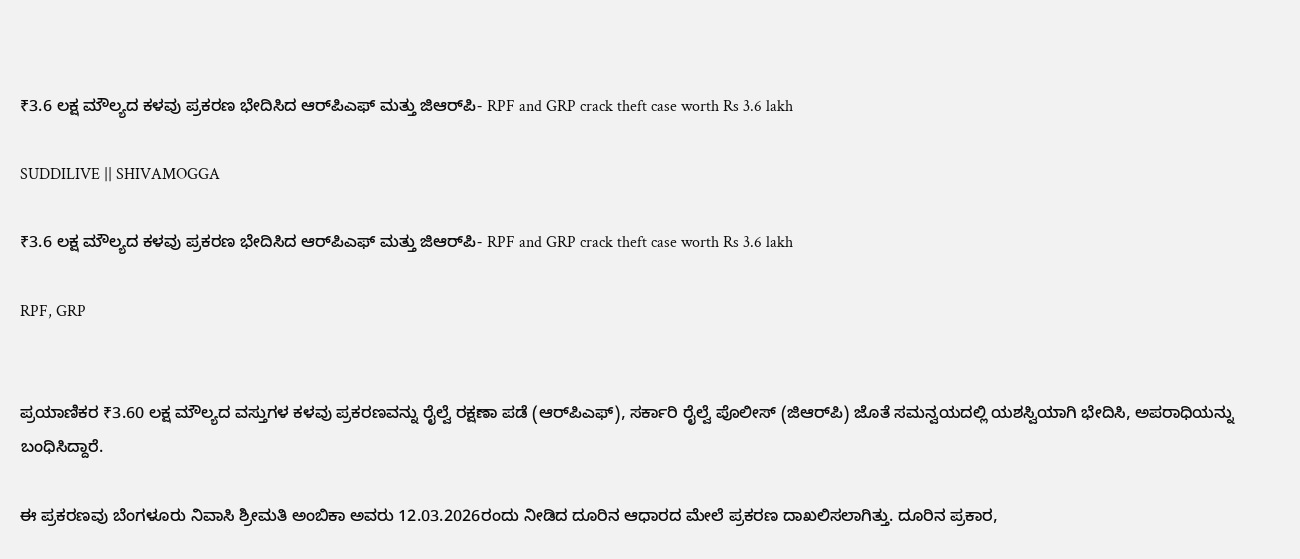₹3.6 ಲಕ್ಷ ಮೌಲ್ಯದ ಕಳವು ಪ್ರಕರಣ ಭೇದಿಸಿದ ಆರ್‌ಪಿಎಫ್ ಮತ್ತು ಜಿಆರ್‌ಪಿ- RPF and GRP crack theft case worth Rs 3.6 lakh

SUDDILIVE || SHIVAMOGGA

₹3.6 ಲಕ್ಷ ಮೌಲ್ಯದ ಕಳವು ಪ್ರಕರಣ ಭೇದಿಸಿದ ಆರ್‌ಪಿಎಫ್ ಮತ್ತು ಜಿಆರ್‌ಪಿ- RPF and GRP crack theft case worth Rs 3.6 lakh

RPF, GRP


ಪ್ರಯಾಣಿಕರ ₹3.60 ಲಕ್ಷ ಮೌಲ್ಯದ ವಸ್ತುಗಳ ಕಳವು ಪ್ರಕರಣವನ್ನು ರೈಲ್ವೆ ರಕ್ಷಣಾ ಪಡೆ (ಆರ್‌ಪಿಎಫ್), ಸರ್ಕಾರಿ ರೈಲ್ವೆ ಪೊಲೀಸ್ (ಜಿಆರ್‌ಪಿ) ಜೊತೆ ಸಮನ್ವಯದಲ್ಲಿ ಯಶಸ್ವಿಯಾಗಿ ಭೇದಿಸಿ, ಅಪರಾಧಿಯನ್ನು ಬಂಧಿಸಿದ್ದಾರೆ.

ಈ ಪ್ರಕರಣವು ಬೆಂಗಳೂರು ನಿವಾಸಿ ಶ್ರೀಮತಿ ಅಂಬಿಕಾ ಅವರು 12.03.2026ರಂದು ನೀಡಿದ ದೂರಿನ ಆಧಾರದ ಮೇಲೆ ಪ್ರಕರಣ ದಾಖಲಿಸಲಾಗಿತ್ತು. ದೂರಿನ ಪ್ರಕಾರ,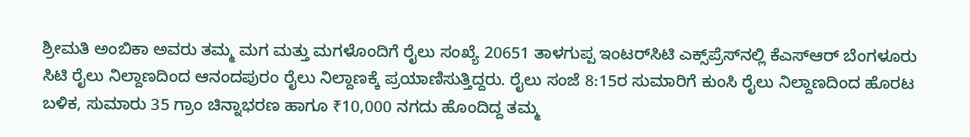ಶ್ರೀಮತಿ ಅಂಬಿಕಾ ಅವರು ತಮ್ಮ ಮಗ ಮತ್ತು ಮಗಳೊಂದಿಗೆ ರೈಲು ಸಂಖ್ಯೆ 20651 ತಾಳಗುಪ್ಪ ಇಂಟರ್‌ಸಿಟಿ ಎಕ್ಸ್‌ಪ್ರೆಸ್‌ನಲ್ಲಿ ಕೆಎಸ್‌ಆರ್ ಬೆಂಗಳೂರು ಸಿಟಿ ರೈಲು ನಿಲ್ದಾಣದಿಂದ ಆನಂದಪುರಂ ರೈಲು ನಿಲ್ದಾಣಕ್ಕೆ ಪ್ರಯಾಣಿಸುತ್ತಿದ್ದರು. ರೈಲು ಸಂಜೆ 8:15ರ ಸುಮಾರಿಗೆ ಕುಂಸಿ ರೈಲು ನಿಲ್ದಾಣದಿಂದ ಹೊರಟ ಬಳಿಕ, ಸುಮಾರು 35 ಗ್ರಾಂ ಚಿನ್ನಾಭರಣ ಹಾಗೂ ₹10,000 ನಗದು ಹೊಂದಿದ್ದ ತಮ್ಮ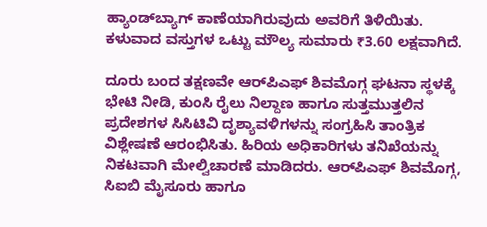ಹ್ಯಾಂಡ್‌ಬ್ಯಾಗ್ ಕಾಣೆಯಾಗಿರುವುದು ಅವರಿಗೆ ತಿಳಿಯಿತು. ಕಳುವಾದ ವಸ್ತುಗಳ ಒಟ್ಟು ಮೌಲ್ಯ ಸುಮಾರು ₹3.60 ಲಕ್ಷವಾಗಿದೆ.

ದೂರು ಬಂದ ತಕ್ಷಣವೇ ಆರ್‌ಪಿಎಫ್ ಶಿವಮೊಗ್ಗ ಘಟನಾ ಸ್ಥಳಕ್ಕೆ ಭೇಟಿ ನೀಡಿ, ಕುಂಸಿ ರೈಲು ನಿಲ್ದಾಣ ಹಾಗೂ ಸುತ್ತಮುತ್ತಲಿನ ಪ್ರದೇಶಗಳ ಸಿಸಿಟಿವಿ ದೃಶ್ಯಾವಳಿಗಳನ್ನು ಸಂಗ್ರಹಿಸಿ ತಾಂತ್ರಿಕ ವಿಶ್ಲೇಷಣೆ ಆರಂಭಿಸಿತು. ಹಿರಿಯ ಅಧಿಕಾರಿಗಳು ತನಿಖೆಯನ್ನು ನಿಕಟವಾಗಿ ಮೇಲ್ವಿಚಾರಣೆ ಮಾಡಿದರು. ಆರ್‌ಪಿಎಫ್ ಶಿವಮೊಗ್ಗ, ಸಿಐಬಿ ಮೈಸೂರು ಹಾಗೂ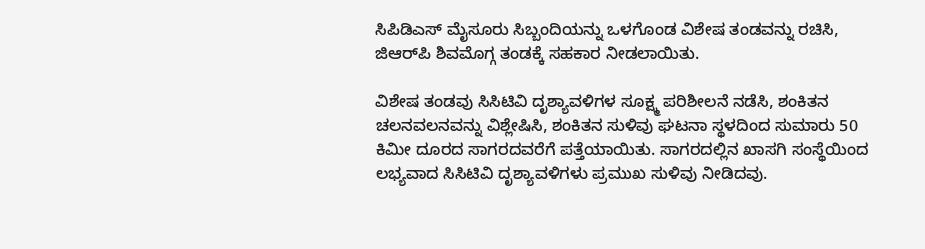ಸಿಪಿಡಿಎಸ್ ಮೈಸೂರು ಸಿಬ್ಬಂದಿಯನ್ನು ಒಳಗೊಂಡ ವಿಶೇಷ ತಂಡವನ್ನು ರಚಿಸಿ, ಜಿಆರ್‌ಪಿ ಶಿವಮೊಗ್ಗ ತಂಡಕ್ಕೆ ಸಹಕಾರ ನೀಡಲಾಯಿತು.

ವಿಶೇಷ ತಂಡವು ಸಿಸಿಟಿವಿ ದೃಶ್ಯಾವಳಿಗಳ ಸೂಕ್ಷ್ಮ ಪರಿಶೀಲನೆ ನಡೆಸಿ, ಶಂಕಿತನ ಚಲನವಲನವನ್ನು ವಿಶ್ಲೇಷಿಸಿ, ಶಂಕಿತನ ಸುಳಿವು ಘಟನಾ ಸ್ಥಳದಿಂದ ಸುಮಾರು 50 ಕಿಮೀ ದೂರದ ಸಾಗರದವರೆಗೆ ಪತ್ತೆಯಾಯಿತು. ಸಾಗರದಲ್ಲಿನ ಖಾಸಗಿ ಸಂಸ್ಥೆಯಿಂದ ಲಭ್ಯವಾದ ಸಿಸಿಟಿವಿ ದೃಶ್ಯಾವಳಿಗಳು ಪ್ರಮುಖ ಸುಳಿವು ನೀಡಿದವು.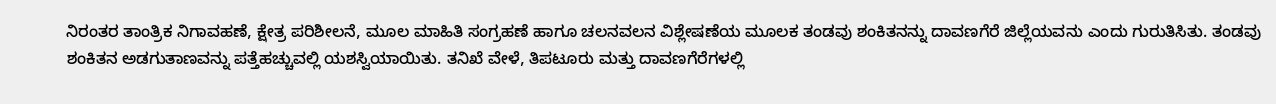ನಿರಂತರ ತಾಂತ್ರಿಕ ನಿಗಾವಹಣೆ, ಕ್ಷೇತ್ರ ಪರಿಶೀಲನೆ, ಮೂಲ ಮಾಹಿತಿ ಸಂಗ್ರಹಣೆ ಹಾಗೂ ಚಲನವಲನ ವಿಶ್ಲೇಷಣೆಯ ಮೂಲಕ ತಂಡವು ಶಂಕಿತನನ್ನು ದಾವಣಗೆರೆ ಜಿಲ್ಲೆಯವನು ಎಂದು ಗುರುತಿಸಿತು. ತಂಡವು ಶಂಕಿತನ ಅಡಗುತಾಣವನ್ನು ಪತ್ತೆಹಚ್ಚುವಲ್ಲಿ ಯಶಸ್ವಿಯಾಯಿತು. ತನಿಖೆ ವೇಳೆ, ತಿಪಟೂರು ಮತ್ತು ದಾವಣಗೆರೆಗಳಲ್ಲಿ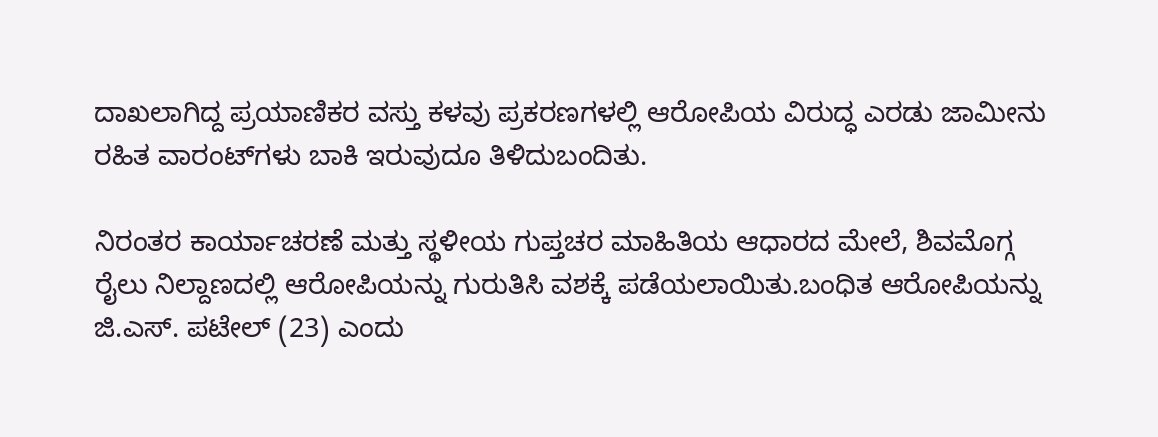ದಾಖಲಾಗಿದ್ದ ಪ್ರಯಾಣಿಕರ ವಸ್ತು ಕಳವು ಪ್ರಕರಣಗಳಲ್ಲಿ ಆರೋಪಿಯ ವಿರುದ್ಧ ಎರಡು ಜಾಮೀನು ರಹಿತ ವಾರಂಟ್‌ಗಳು ಬಾಕಿ ಇರುವುದೂ ತಿಳಿದುಬಂದಿತು.

ನಿರಂತರ ಕಾರ್ಯಾಚರಣೆ ಮತ್ತು ಸ್ಥಳೀಯ ಗುಪ್ತಚರ ಮಾಹಿತಿಯ ಆಧಾರದ ಮೇಲೆ, ಶಿವಮೊಗ್ಗ ರೈಲು ನಿಲ್ದಾಣದಲ್ಲಿ ಆರೋಪಿಯನ್ನು ಗುರುತಿಸಿ ವಶಕ್ಕೆ ಪಡೆಯಲಾಯಿತು.ಬಂಧಿತ ಆರೋಪಿಯನ್ನು ಜಿ.ಎಸ್. ಪಟೇಲ್ (23) ಎಂದು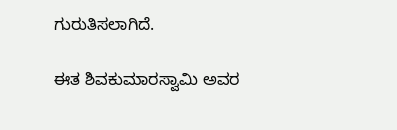ಗುರುತಿಸಲಾಗಿದೆ.

ಈತ ಶಿವಕುಮಾರಸ್ವಾಮಿ ಅವರ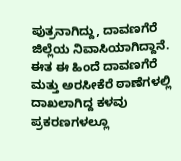ಪುತ್ರನಾಗಿದ್ದು, ದಾವಣಗೆರೆ ಜಿಲ್ಲೆಯ ನಿವಾಸಿಯಾಗಿದ್ದಾನೆ. ಈತ ಈ ಹಿಂದೆ ದಾವಣಗೆರೆ ಮತ್ತು ಅರಸೀಕೆರೆ ಠಾಣೆಗಳಲ್ಲಿ ದಾಖಲಾಗಿದ್ದ ಕಳವು ಪ್ರಕರಣಗಳಲ್ಲೂ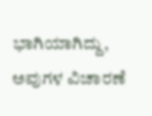ಭಾಗಿಯಾಗಿದ್ದು, ಅವುಗಳ ವಿಚಾರಣೆ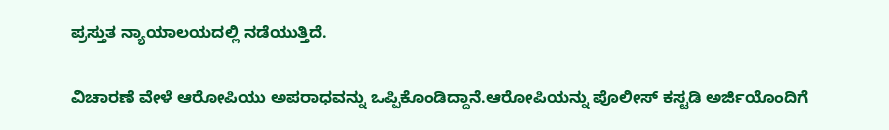ಪ್ರಸ್ತುತ ನ್ಯಾಯಾಲಯದಲ್ಲಿ ನಡೆಯುತ್ತಿದೆ.

ವಿಚಾರಣೆ ವೇಳೆ ಆರೋಪಿಯು ಅಪರಾಧವನ್ನು ಒಪ್ಪಿಕೊಂಡಿದ್ದಾನೆ.ಆರೋಪಿಯನ್ನು ಪೊಲೀಸ್ ಕಸ್ಟಡಿ ಅರ್ಜಿಯೊಂದಿಗೆ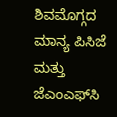ಶಿವಮೊಗ್ಗದ ಮಾನ್ಯ ಪಿಸಿಜೆ ಮತ್ತು ಜೆಎಂಎಫ್‌ಸಿ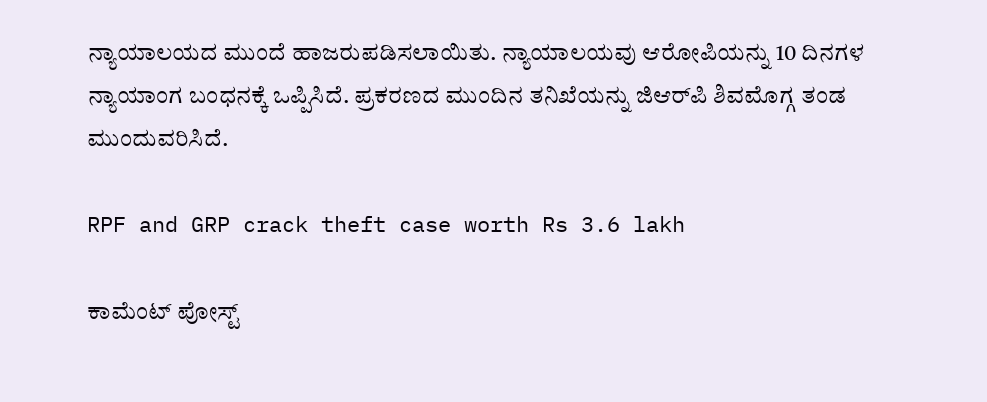ನ್ಯಾಯಾಲಯದ ಮುಂದೆ ಹಾಜರುಪಡಿಸಲಾಯಿತು. ನ್ಯಾಯಾಲಯವು ಆರೋಪಿಯನ್ನು 10 ದಿನಗಳ ನ್ಯಾಯಾಂಗ ಬಂಧನಕ್ಕೆ ಒಪ್ಪಿಸಿದೆ. ಪ್ರಕರಣದ ಮುಂದಿನ ತನಿಖೆಯನ್ನು ಜಿಆರ್‌ಪಿ ಶಿವಮೊಗ್ಗ ತಂಡ ಮುಂದುವರಿಸಿದೆ.

RPF and GRP crack theft case worth Rs 3.6 lakh

ಕಾಮೆಂಟ್‌‌ ಪೋಸ್ಟ್‌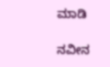ಮಾಡಿ

ನವೀನ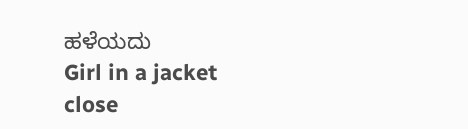ಹಳೆಯದು
Girl in a jacket
close